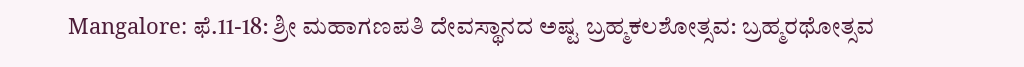Mangalore: ಫೆ.11-18: ಶ್ರೀ ಮಹಾಗಣಪತಿ ದೇವಸ್ಥಾನದ ಅಷ್ಟ ಬ್ರಹ್ಮಕಲಶೋತ್ಸವ: ಬ್ರಹ್ಮರಥೋತ್ಸವ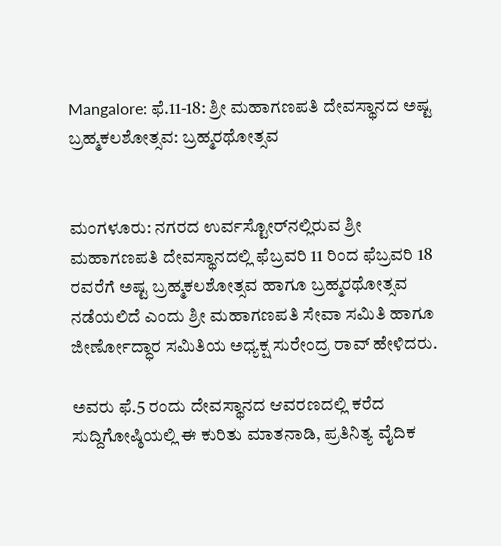Mangalore: ಫೆ.11-18: ಶ್ರೀ ಮಹಾಗಣಪತಿ ದೇವಸ್ಥಾನದ ಅಷ್ಟ ಬ್ರಹ್ಮಕಲಶೋತ್ಸವ: ಬ್ರಹ್ಮರಥೋತ್ಸವ


ಮಂಗಳೂರು: ನಗರದ ಉರ್ವಸ್ಟೋರ್‌ನಲ್ಲಿರುವ ಶ್ರೀ ಮಹಾಗಣಪತಿ ದೇವಸ್ಥಾನದಲ್ಲಿ ಫೆಬ್ರವರಿ 11 ರಿಂದ ಫೆಬ್ರವರಿ 18 ರವರೆಗೆ ಅಷ್ಟ ಬ್ರಹ್ಮಕಲಶೋತ್ಸವ ಹಾಗೂ ಬ್ರಹ್ಮರಥೋತ್ಸವ ನಡೆಯಲಿದೆ ಎಂದು ಶ್ರೀ ಮಹಾಗಣಪತಿ ಸೇವಾ ಸಮಿತಿ ಹಾಗೂ ಜೀರ್ಣೋದ್ಧಾರ ಸಮಿತಿಯ ಅಧ್ಯಕ್ಷ ಸುರೇಂದ್ರ ರಾವ್ ಹೇಳಿದರು.

ಅವರು ಫೆ.5 ರಂದು ದೇವಸ್ಥಾನದ ಆವರಣದಲ್ಲಿ ಕರೆದ ಸುದ್ದಿಗೋಷ್ಠಿಯಲ್ಲಿ ಈ ಕುರಿತು ಮಾತನಾಡಿ, ಪ್ರತಿನಿತ್ಯ ವೈದಿಕ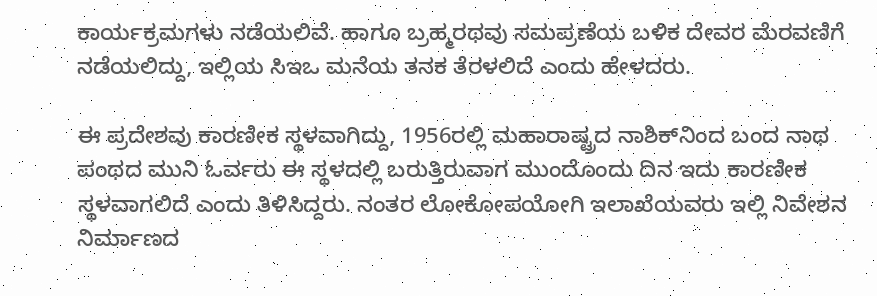ಕಾರ್ಯಕ್ರಮಗಳು ನಡೆಯಲಿವೆ. ಹಾಗೂ ಬ್ರಹ್ಮರಥವು ಸಮಪ್ರಣೆಯ ಬಳಿಕ ದೇವರ ಮೆರವಣಿಗೆ ನಡೆಯಲಿದ್ದು, ಇಲ್ಲಿಯ ಸಿಇಒ ಮನೆಯ ತನಕ ತೆರಳಲಿದೆ ಎಂದು ಹೇಳದರು.

ಈ ಪ್ರದೇಶವು ಕಾರಣೀಕ ಸ್ಥಳವಾಗಿದ್ದು, 1956ರಲ್ಲಿ ಮಹಾರಾಷ್ಟ್ರದ ನಾಶಿಕ್‌ನಿಂದ ಬಂದ ನಾಥ ಪಂಥದ ಮುನಿ ಓರ್ವರು ಈ ಸ್ಥಳದಲ್ಲಿ ಬರುತ್ತಿರುವಾಗ ಮುಂದೊಂದು ದಿನ ಇದು ಕಾರಣೀಕ ಸ್ಥಳವಾಗಲಿದೆ ಎಂದು ತಿಳಿಸಿದ್ದರು. ನಂತರ ಲೋಕೋಪಯೋಗಿ ಇಲಾಖೆಯವರು ಇಲ್ಲಿ ನಿವೇಶನ ನಿರ್ಮಾಣದ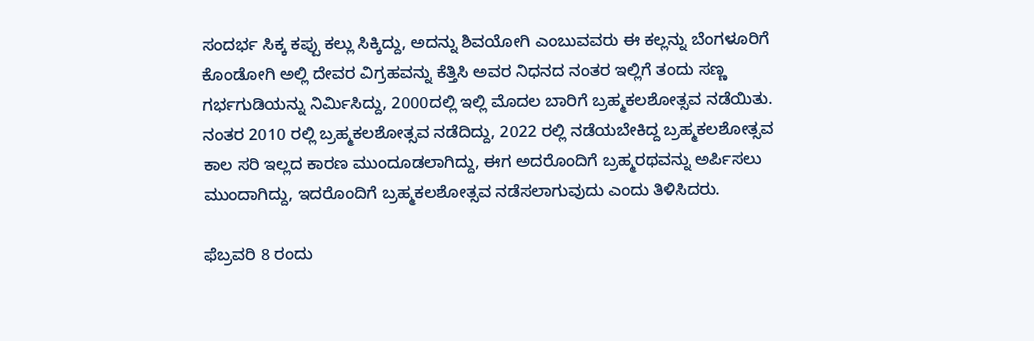ಸಂದರ್ಭ ಸಿಕ್ಕ ಕಪ್ಪು ಕಲ್ಲು ಸಿಕ್ಕಿದ್ದು, ಅದನ್ನು ಶಿವಯೋಗಿ ಎಂಬುವವರು ಈ ಕಲ್ಲನ್ನು ಬೆಂಗಳೂರಿಗೆ ಕೊಂಡೋಗಿ ಅಲ್ಲಿ ದೇವರ ವಿಗ್ರಹವನ್ನು ಕೆತ್ತಿಸಿ ಅವರ ನಿಧನದ ನಂತರ ಇಲ್ಲಿಗೆ ತಂದು ಸಣ್ಣ ಗರ್ಭಗುಡಿಯನ್ನು ನಿರ್ಮಿಸಿದ್ದು, 2000ದಲ್ಲಿ ಇಲ್ಲಿ ಮೊದಲ ಬಾರಿಗೆ ಬ್ರಹ್ಮಕಲಶೋತ್ಸವ ನಡೆಯಿತು. ನಂತರ 2010 ರಲ್ಲಿ ಬ್ರಹ್ಮಕಲಶೋತ್ಸವ ನಡೆದಿದ್ದು, 2022 ರಲ್ಲಿ ನಡೆಯಬೇಕಿದ್ದ ಬ್ರಹ್ಮಕಲಶೋತ್ಸವ ಕಾಲ ಸರಿ ಇಲ್ಲದ ಕಾರಣ ಮುಂದೂಡಲಾಗಿದ್ದು, ಈಗ ಅದರೊಂದಿಗೆ ಬ್ರಹ್ಮರಥವನ್ನು ಅರ್ಪಿಸಲು ಮುಂದಾಗಿದ್ದು, ಇದರೊಂದಿಗೆ ಬ್ರಹ್ಮಕಲಶೋತ್ಸವ ನಡೆಸಲಾಗುವುದು ಎಂದು ತಿಳಿಸಿದರು.

ಫೆಬ್ರವರಿ 8 ರಂದು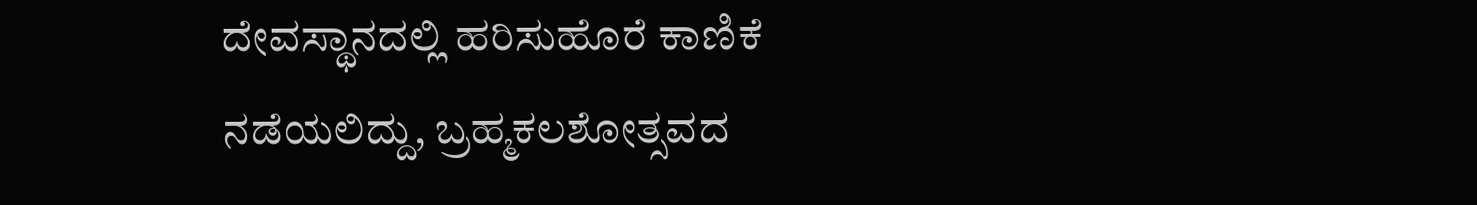ದೇವಸ್ಥಾನದಲ್ಲಿ ಹರಿಸುಹೊರೆ ಕಾಣಿಕೆ ನಡೆಯಲಿದ್ದು, ಬ್ರಹ್ಮಕಲಶೋತ್ಸವದ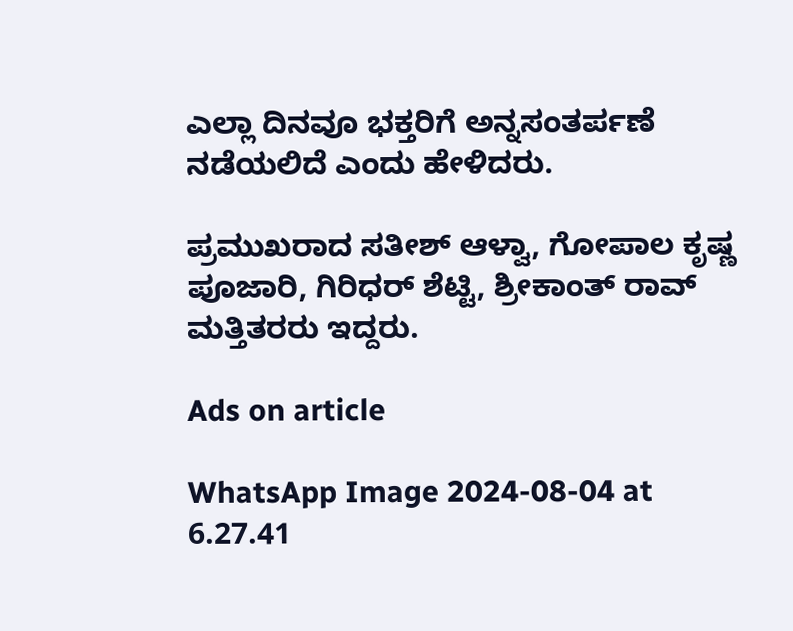ಎಲ್ಲಾ ದಿನವೂ ಭಕ್ತರಿಗೆ ಅನ್ನಸಂತರ್ಪಣೆ ನಡೆಯಲಿದೆ ಎಂದು ಹೇಳಿದರು.

ಪ್ರಮುಖರಾದ ಸತೀಶ್ ಆಳ್ವಾ, ಗೋಪಾಲ ಕೃಷ್ಣ ಪೂಜಾರಿ, ಗಿರಿಧರ್ ಶೆಟ್ಟಿ, ಶ್ರೀಕಾಂತ್ ರಾವ್ ಮತ್ತಿತರರು ಇದ್ದರು.

Ads on article

WhatsApp Image 2024-08-04 at 6.27.41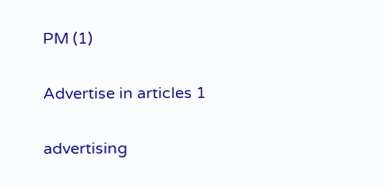PM (1)

Advertise in articles 1

advertising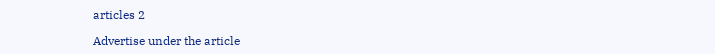articles 2

Advertise under the article